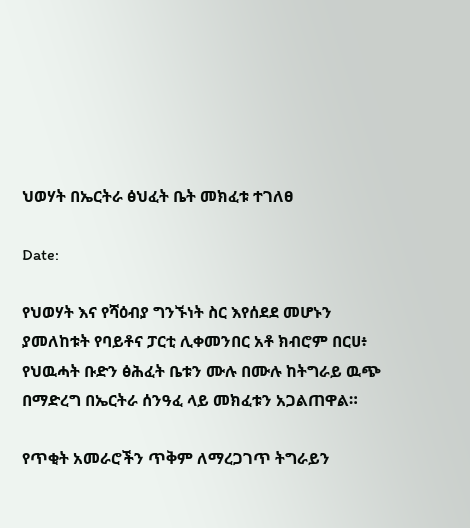ህወሃት በኤርትራ ፅህፈት ቤት መክፈቱ ተገለፀ

Date:

የህወሃት እና የሻዕብያ ግንኙነት ስር እየሰደደ መሆኑን ያመለከቱት የባይቶና ፓርቲ ሊቀመንበር አቶ ክብሮም በርሀ፥ የህዉሓት ቡድን ፅሕፈት ቤቱን ሙሉ በሙሉ ከትግራይ ዉጭ በማድረግ በኤርትራ ሰንዓፈ ላይ መክፈቱን አጋልጠዋል።

የጥቂት አመራሮችን ጥቅም ለማረጋገጥ ትግራይን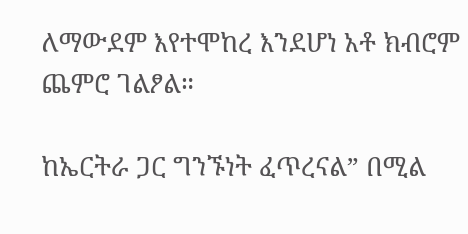ለማውደም እየተሞከረ እንደሆነ አቶ ክብሮም ጨምሮ ገልፆል።

ከኤርትራ ጋር ግንኙነት ፈጥረናል” በሚል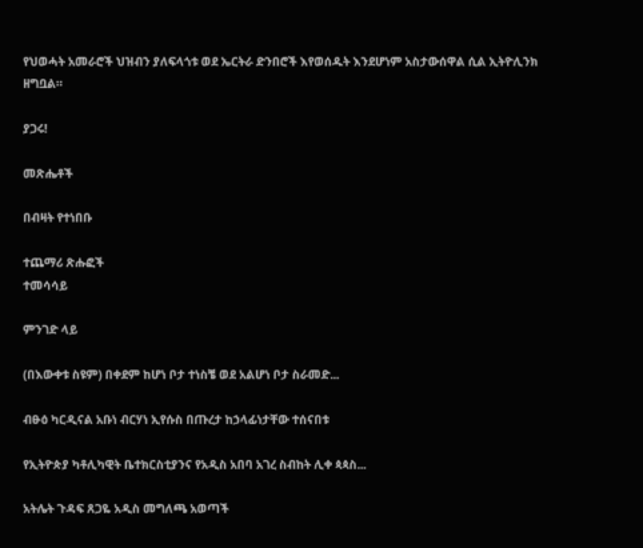የህወሓት አመራሮች ህዝብን ያለፍላጎቱ ወደ ኤርትራ ድንበሮች እየወሰዱት እንደሆነም አስታውሰዋል ሲል ኢትዮሊንክ ዘግቧል።

ያጋሩ!

መጽሔቶች

በብዛት የተነበቡ

ተጨማሪ ጽሑፎች
ተመሳሳይ

ምንገድ ላይ

(በእውቀቱ ስዩም) በቀደም ከሆነ ቦታ ተነስቼ ወደ አልሆነ ቦታ ስራመድ...

ብፁዕ ካርዲናል አቡነ ብርሃነ ኢየሱስ በጡረታ ከኃላፊነታቸው ተሰናበቱ

የኢትዮጵያ ካቶሊካዊት ቤተክርስቲያንና የአዲስ አበባ አገረ ስብከት ሊቀ ጳጳስ...

አትሌት ጉዳፍ ጸጋዬ አዲስ መግለጫ አወጣች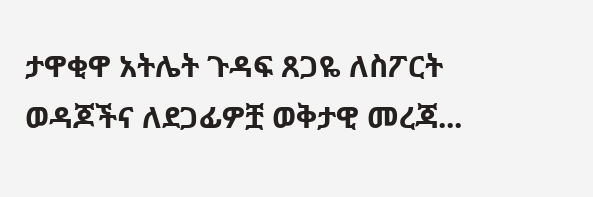ታዋቂዋ አትሌት ጉዳፍ ጸጋዬ ለስፖርት ወዳጆችና ለደጋፊዎቿ ወቅታዊ መረጃ...